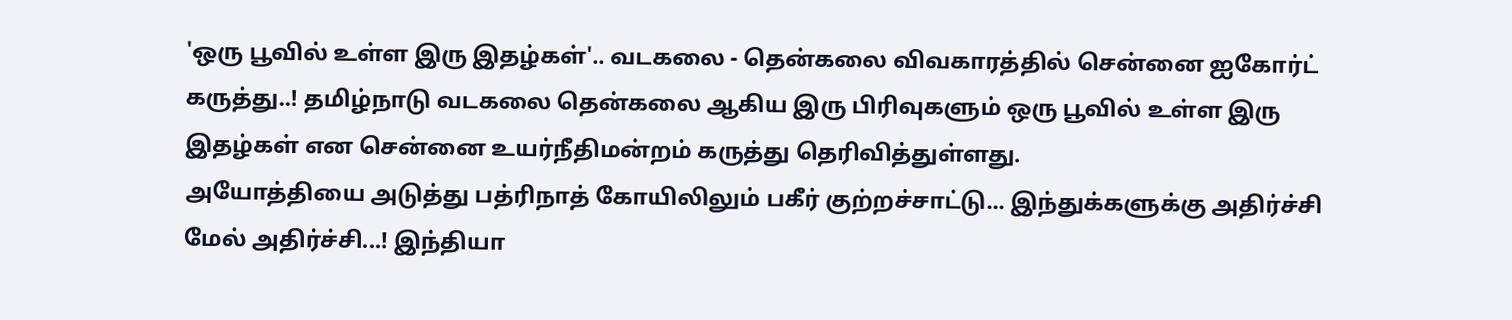'ஒரு பூவில் உள்ள இரு இதழ்கள்'.. வடகலை - தென்கலை விவகாரத்தில் சென்னை ஐகோர்ட் கருத்து..! தமிழ்நாடு வடகலை தென்கலை ஆகிய இரு பிரிவுகளும் ஒரு பூவில் உள்ள இரு இதழ்கள் என சென்னை உயர்நீதிமன்றம் கருத்து தெரிவித்துள்ளது.
அயோத்தியை அடுத்து பத்ரிநாத் கோயிலிலும் பகீர் குற்றச்சாட்டு... இந்துக்களுக்கு அதிர்ச்சி மேல் அதிர்ச்சி...! இந்தியா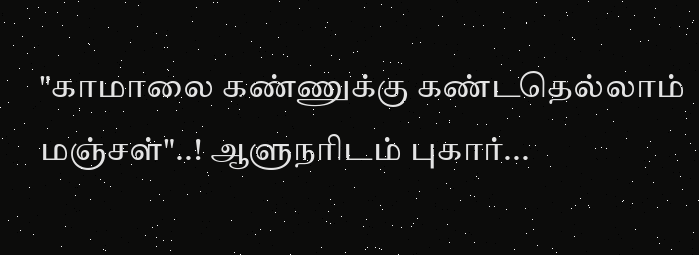"காமாலை கண்ணுக்கு கண்டதெல்லாம் மஞ்சள்"..! ஆளுநரிடம் புகார்...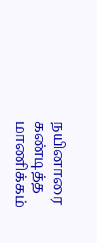நயினாரை கண்டித்த மாணிக்கம்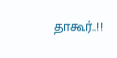தாகூர்..!!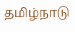தமிழ்நாடு